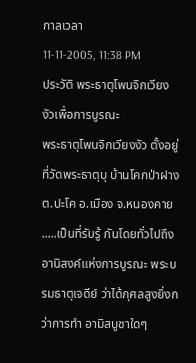กาลเวลา
11-11-2005, 11:38 PM
ประวัติ พระธาตุโพนจิกเวียงงัวเพื่อการบูรณะ
พระธาตุโพนจิกเวียงงัว ตั้งอยู่ที่วัดพระธาตุบุ บ้านโคกป่าฝาง ต.ปะโค อ.เมือง จ.หนองคาย
.....เป็นที่รับรู้ กันโดยทั่วไปถึงอานิสงค์แห่งการบูรณะ พระบรมธาตุเจดีย์ ว่าได้กุศลสูงยิ่งกว่าการทำ อามิสบูชาใดๆ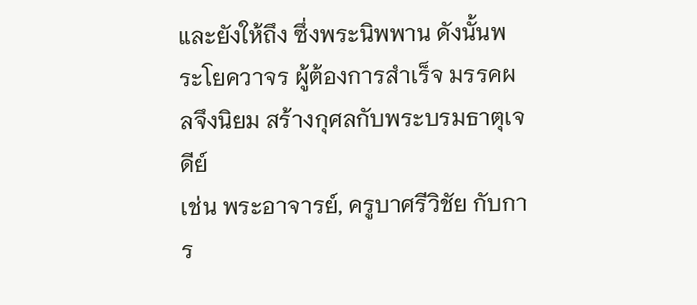และยังให้ถึง ซึ่งพระนิพพาน ดังนั้นพระโยควาจร ผู้ต้องการสำเร็จ มรรคผลจึงนิยม สร้างกุศลกับพระบรมธาตุเจดีย์
เช่น พระอาจารย์, ครูบาศรีวิชัย กับการ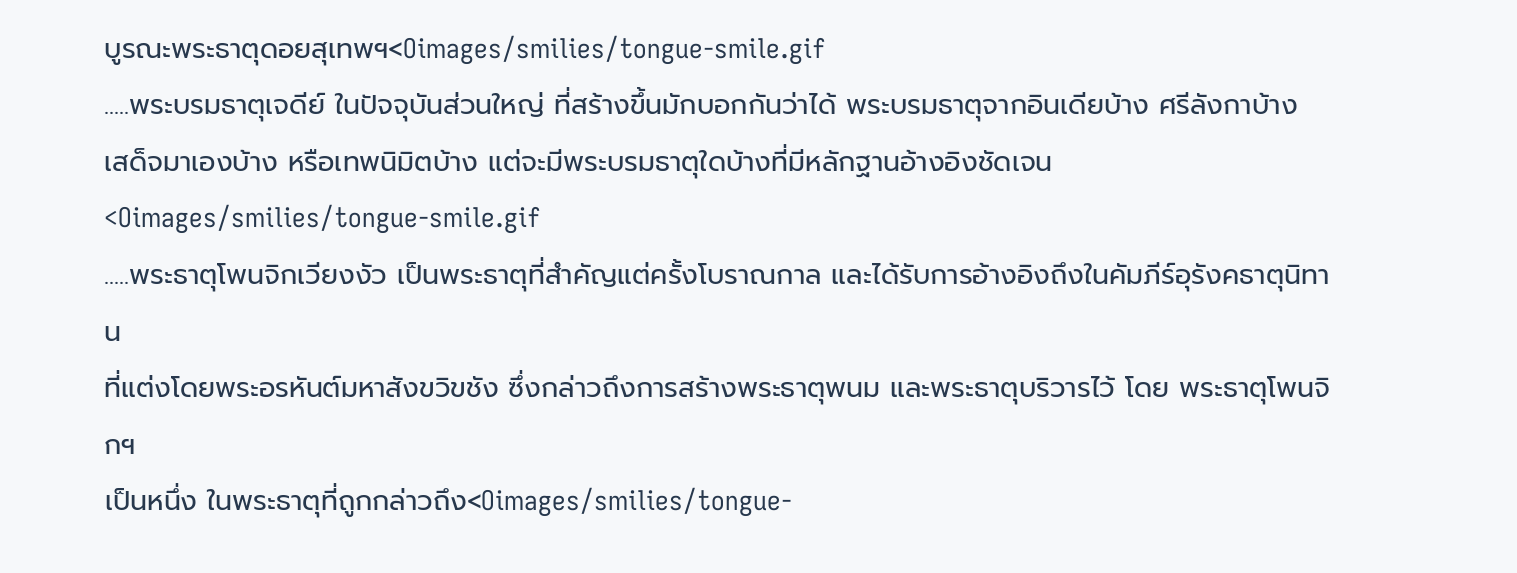บูรณะพระธาตุดอยสุเทพฯ<Oimages/smilies/tongue-smile.gif
.....พระบรมธาตุเจดีย์ ในปัจจุบันส่วนใหญ่ ที่สร้างขึ้นมักบอกกันว่าได้ พระบรมธาตุจากอินเดียบ้าง ศรีลังกาบ้าง
เสด็จมาเองบ้าง หรือเทพนิมิตบ้าง แต่จะมีพระบรมธาตุใดบ้างที่มีหลักฐานอ้างอิงชัดเจน <Oimages/smilies/tongue-smile.gif
.....พระธาตุโพนจิกเวียงงัว เป็นพระธาตุที่สำคัญแต่ครั้งโบราณกาล และได้รับการอ้างอิงถึงในคัมภีร์อุรังคธาตุนิทาน
ที่แต่งโดยพระอรหันต์มหาสังขวิขชัง ซึ่งกล่าวถึงการสร้างพระธาตุพนม และพระธาตุบริวารไว้ โดย พระธาตุโพนจิกฯ
เป็นหนึ่ง ในพระธาตุที่ถูกกล่าวถึง<Oimages/smilies/tongue-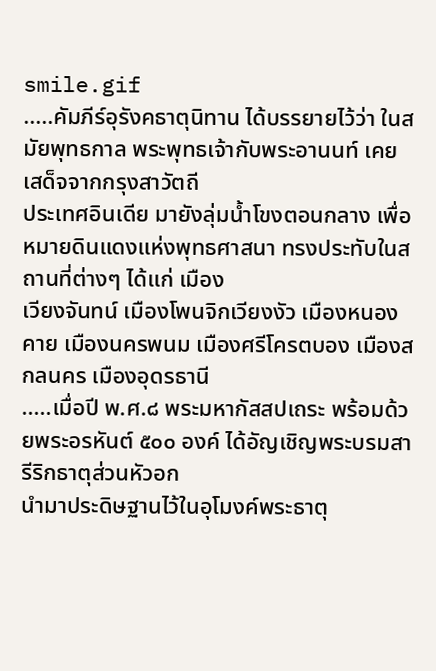smile.gif
.....คัมภีร์อุรังคธาตุนิทาน ได้บรรยายไว้ว่า ในสมัยพุทธกาล พระพุทธเจ้ากับพระอานนท์ เคยเสด็จจากกรุงสาวัตถี
ประเทศอินเดีย มายังลุ่มน้ำโขงตอนกลาง เพื่อหมายดินแดงแห่งพุทธศาสนา ทรงประทับในสถานที่ต่างๆ ได้แก่ เมือง
เวียงจันทน์ เมืองโพนจิกเวียงงัว เมืองหนองคาย เมืองนครพนม เมืองศรีโครตบอง เมืองสกลนคร เมืองอุดรธานี
.....เมื่อปี พ.ศ.๘ พระมหากัสสปเถระ พร้อมด้วยพระอรหันต์ ๕๐๐ องค์ ได้อัญเชิญพระบรมสารีริกธาตุส่วนหัวอก
นำมาประดิษฐานไว้ในอุโมงค์พระธาตุ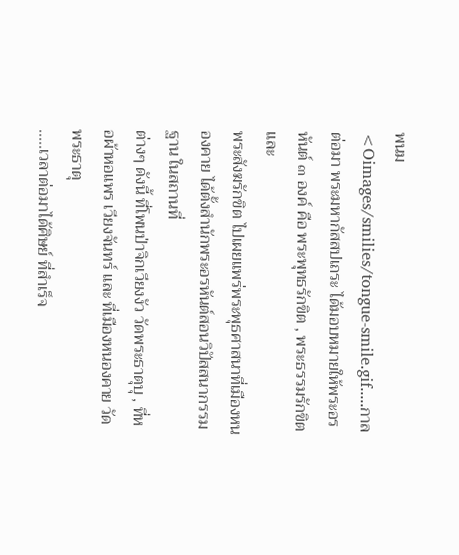พนม
<Oimages/smilies/tongue-smile.gif.....กาลต่อมา พระมหากัสสปเถระ ได้มอบหมายให้พระอรหันต์ ๓ องค์ คือ พระพุทธรักขิต , พระธรรมรักขิต และ
พระสังฆรักขิต ไปเผยแพร่พระพุธศาสนาที่เมืองหนองคาย ได้ตั้งสำนักพระอรหันต์สอนวิปัสสนากรรมฐาน ในสถานที่
ต่างๆ ดังนี้ ที่โพนป่าจิกเวียงงัว วัดพระธาตุบุ , ที่หอผ้าหอแพร เวียงจันทร์ และ ที่เมืองหนองคาย วัดพระธาตุ
.....เวลาต่อมาได้ศิษย์ ที่สำเร็จ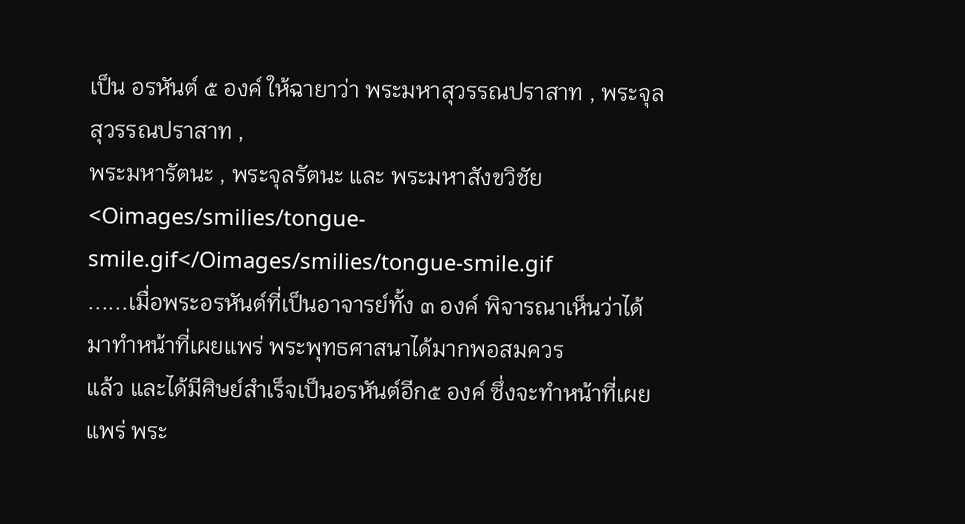เป็น อรหันต์ ๕ องค์ ให้ฉายาว่า พระมหาสุวรรณปราสาท , พระจุลสุวรรณปราสาท ,
พระมหารัตนะ , พระจุลรัตนะ และ พระมหาสังขวิชัย<Oimages/smilies/tongue-smile.gif</Oimages/smilies/tongue-smile.gif
......เมื่อพระอรหันต์ที่เป็นอาจารย์ทั้ง ๓ องค์ พิจารณาเห็นว่าได้มาทำหน้าที่เผยแพร่ พระพุทธศาสนาได้มากพอสมควร
แล้ว และได้มีศิษย์สำเร็จเป็นอรหันต์อีก๕ องค์ ซึ่งจะทำหน้าที่เผยแพร่ พระ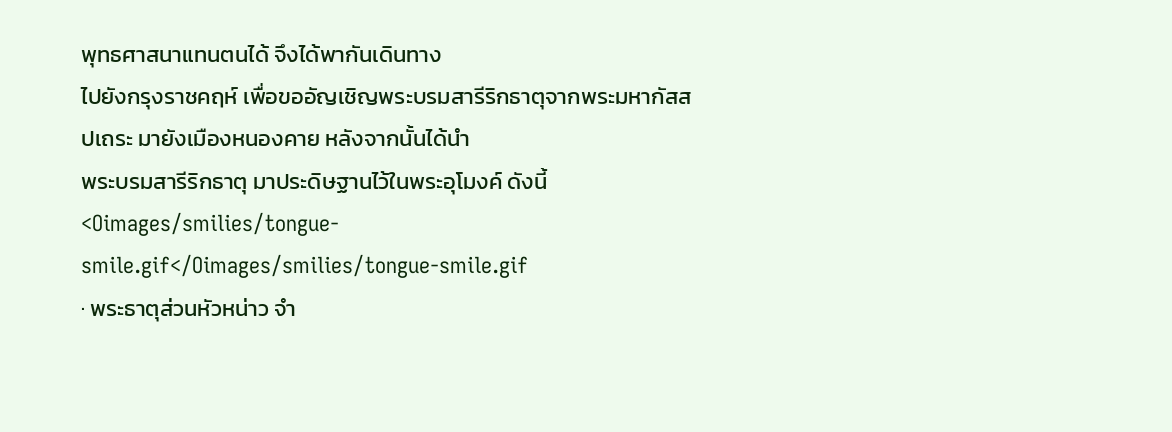พุทธศาสนาแทนตนได้ จึงได้พากันเดินทาง
ไปยังกรุงราชคฤห์ เพื่อขออัญเชิญพระบรมสารีริกธาตุจากพระมหากัสสปเถระ มายังเมืองหนองคาย หลังจากนั้นได้นำ
พระบรมสารีริกธาตุ มาประดิษฐานไว้ในพระอุโมงค์ ดังนี้
<Oimages/smilies/tongue-smile.gif</Oimages/smilies/tongue-smile.gif
· พระธาตุส่วนหัวหน่าว จำ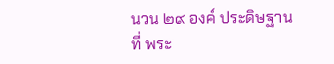นวน ๒๙ องค์ ประดิษฐานที่ พระ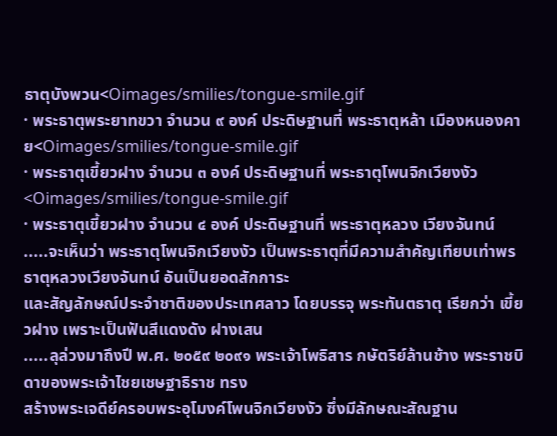ธาตุบังพวน<Oimages/smilies/tongue-smile.gif
· พระธาตุพระยาทขวา จำนวน ๙ องค์ ประดิษฐานที่ พระธาตุหล้า เมืองหนองคาย<Oimages/smilies/tongue-smile.gif
· พระธาตุเขี้ยวฝาง จำนวน ๓ องค์ ประดิษฐานที่ พระธาตุโพนจิกเวียงงัว<Oimages/smilies/tongue-smile.gif
· พระธาตุเขี้ยวฝาง จำนวน ๔ องค์ ประดิษฐานที่ พระธาตุหลวง เวียงจันทน์
.....จะเห็นว่า พระธาตุโพนจิกเวียงงัว เป็นพระธาตุที่มีความสำคัญเทียบเท่าพรธาตุหลวงเวียงจันทน์ อันเป็นยอดสักการะ
และสัญลักษณ์ประจำชาติของประเทศลาว โดยบรรจุ พระทันตธาตุ เรียกว่า เขี้ยวฝาง เพราะเป็นฟันสีแดงดัง ฝางเสน
.....ลุล่วงมาถึงปี พ.ศ. ๒๐๕๙ ๒๐๙๑ พระเจ้าโพธิสาร กษัตริย์ล้านช้าง พระราชบิดาของพระเจ้าไชยเชษฐาธิราช ทรง
สร้างพระเจดีย์ครอบพระอุโมงค์โพนจิกเวียงงัว ซึ่งมีลักษณะสัณฐาน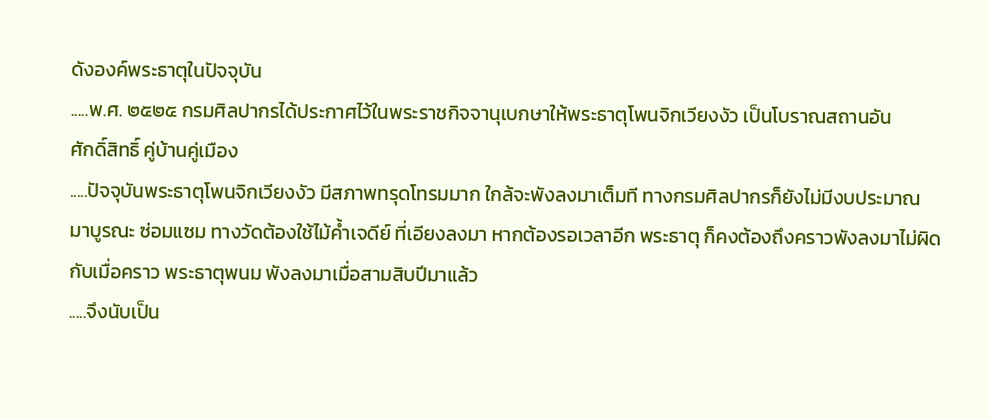ดังองค์พระธาตุในปัจจุบัน
.....พ.ศ. ๒๕๒๕ กรมศิลปากรได้ประกาศไว้ในพระราชกิจจานุเบกษาให้พระธาตุโพนจิกเวียงงัว เป็นโบราณสถานอัน
ศักดิ์สิทธิ์ คู่บ้านคู่เมือง
.....ปัจจุบันพระธาตุโพนจิกเวียงงัว มีสภาพทรุดโทรมมาก ใกล้จะพังลงมาเต็มที ทางกรมศิลปากรก็ยังไม่มีงบประมาณ
มาบูรณะ ซ่อมแซม ทางวัดต้องใช้ไม้ค้ำเจดีย์ ที่เอียงลงมา หากต้องรอเวลาอีก พระธาตุ ก็คงต้องถึงคราวพังลงมาไม่ผิด
กับเมื่อคราว พระธาตุพนม พังลงมาเมื่อสามสิบปีมาแล้ว
.....จึงนับเป็น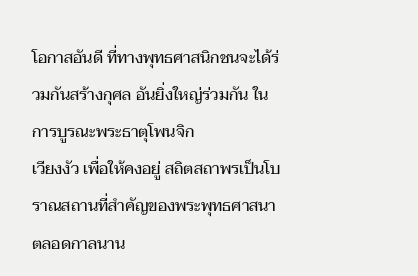โอกาสอันดี ที่ทางพุทธศาสนิกชนจะได้ร่วมกันสร้างกุศล อันยิ่งใหญ่ร่วมกัน ในการบูรณะพระธาตุโพนจิก
เวียงงัว เพื่อให้คงอยู่ สถิตสถาพรเป็นโบราณสถานที่สำคัญของพระพุทธศาสนา ตลอดกาลนาน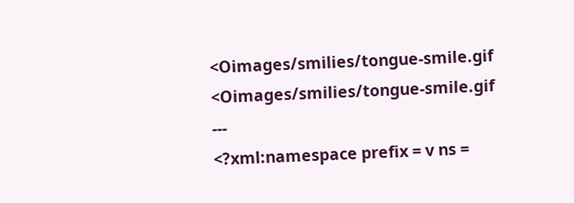<Oimages/smilies/tongue-smile.gif
<Oimages/smilies/tongue-smile.gif
---
<?xml:namespace prefix = v ns =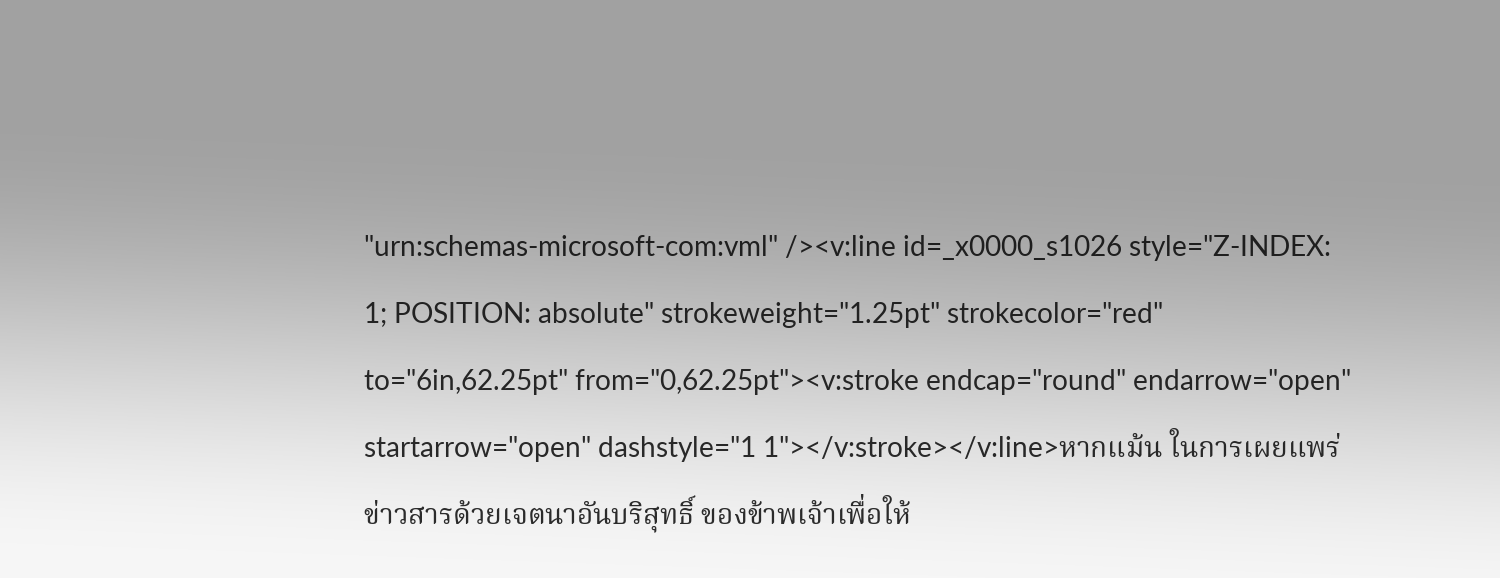"urn:schemas-microsoft-com:vml" /><v:line id=_x0000_s1026 style="Z-INDEX: 1; POSITION: absolute" strokeweight="1.25pt" strokecolor="red" to="6in,62.25pt" from="0,62.25pt"><v:stroke endcap="round" endarrow="open" startarrow="open" dashstyle="1 1"></v:stroke></v:line>หากแม้น ในการเผยแพร่ข่าวสารด้วยเจตนาอันบริสุทธิ์ ของข้าพเจ้าเพื่อให้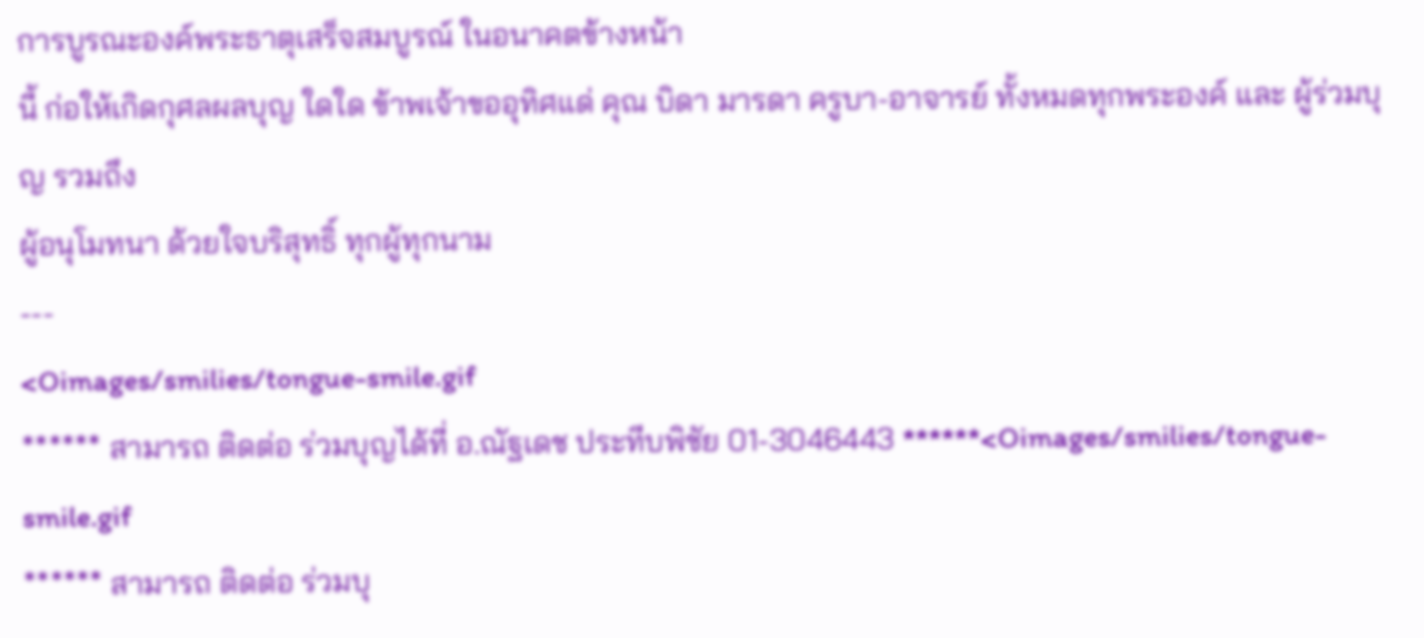การบูรณะองค์พระธาตุเสร็จสมบูรณ์ ในอนาคตข้างหน้า
นี้ ก่อให้เกิดกุศลผลบุญ ใดใด ข้าพเจ้าขออุทิศแด่ คุณ บิดา มารดา ครูบา-อาจารย์ ทั้งหมดทุกพระองค์ และ ผู้ร่วมบุญ รวมถึง
ผู้อนุโมทนา ด้วยใจบริสุทธิ์ ทุกผู้ทุกนาม
---
<Oimages/smilies/tongue-smile.gif
****** สามารถ ติดต่อ ร่วมบุญได้ที่ อ.ณัฐเดช ประทีบพิชัย 01-3046443 ******<Oimages/smilies/tongue-smile.gif
****** สามารถ ติดต่อ ร่วมบุ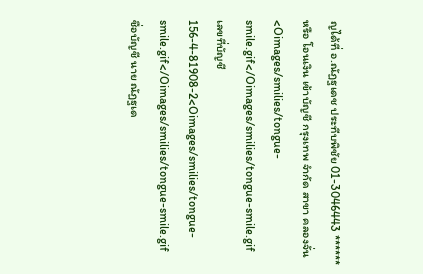ญได้ที่ อ.ณัฏฐเดช ประทีบพิชัย 01-3046443 ******
หรือ โอนเงิน เข้าบัญชี กรุงเทพ จำกัด สาขา คลองจั่น<Oimages/smilies/tongue-smile.gif</Oimages/smilies/tongue-smile.gif
เลขที่บัญชี 156-4-81908-2<Oimages/smilies/tongue-smile.gif</Oimages/smilies/tongue-smile.gif
ชื่อบัญชี นาย ณัฏฐเด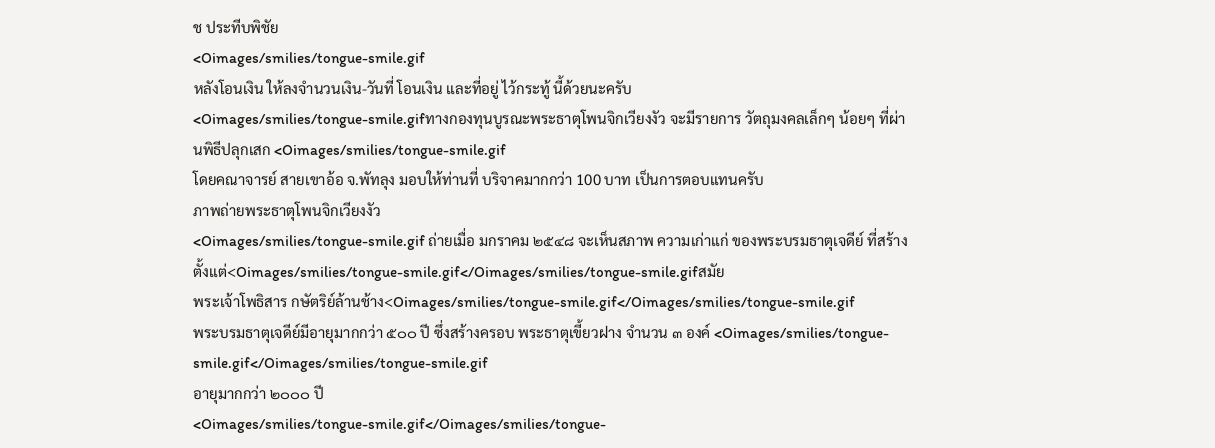ช ประทีบพิชัย
<Oimages/smilies/tongue-smile.gif
หลังโอนเงิน ให้ลงจำนวนเงิน-วันที่ โอนเงิน และที่อยู่ ไว้กระทู้ นี้ด้วยนะครับ
<Oimages/smilies/tongue-smile.gifทางกองทุนบูรณะพระธาตุโพนจิกเวียงงัว จะมีรายการ วัตถุมงคลเล็กๆ น้อยๆ ที่ผ่านพิธีปลุกเสก <Oimages/smilies/tongue-smile.gif
โดยคณาจารย์ สายเขาอ้อ จ.พัทลุง มอบให้ท่านที่ บริจาคมากกว่า 100 บาท เป็นการตอบแทนครับ
ภาพถ่ายพระธาตุโพนจิกเวียงงัว
<Oimages/smilies/tongue-smile.gif ถ่ายเมื่อ มกราคม ๒๕๔๘ จะเห็นสภาพ ความเก่าแก่ ของพระบรมธาตุเจดีย์ ที่สร้างตั้งแต่<Oimages/smilies/tongue-smile.gif</Oimages/smilies/tongue-smile.gifสมัย
พระเจ้าโพธิสาร กษัตริย์ล้านช้าง<Oimages/smilies/tongue-smile.gif</Oimages/smilies/tongue-smile.gif
พระบรมธาตุเจดีย์มีอายุมากกว่า ๕๐๐ ปี ซึ่งสร้างครอบ พระธาตุเขี้ยวฝาง จำนวน ๓ องค์ <Oimages/smilies/tongue-smile.gif</Oimages/smilies/tongue-smile.gif
อายุมากกว่า ๒๐๐๐ ปี
<Oimages/smilies/tongue-smile.gif</Oimages/smilies/tongue-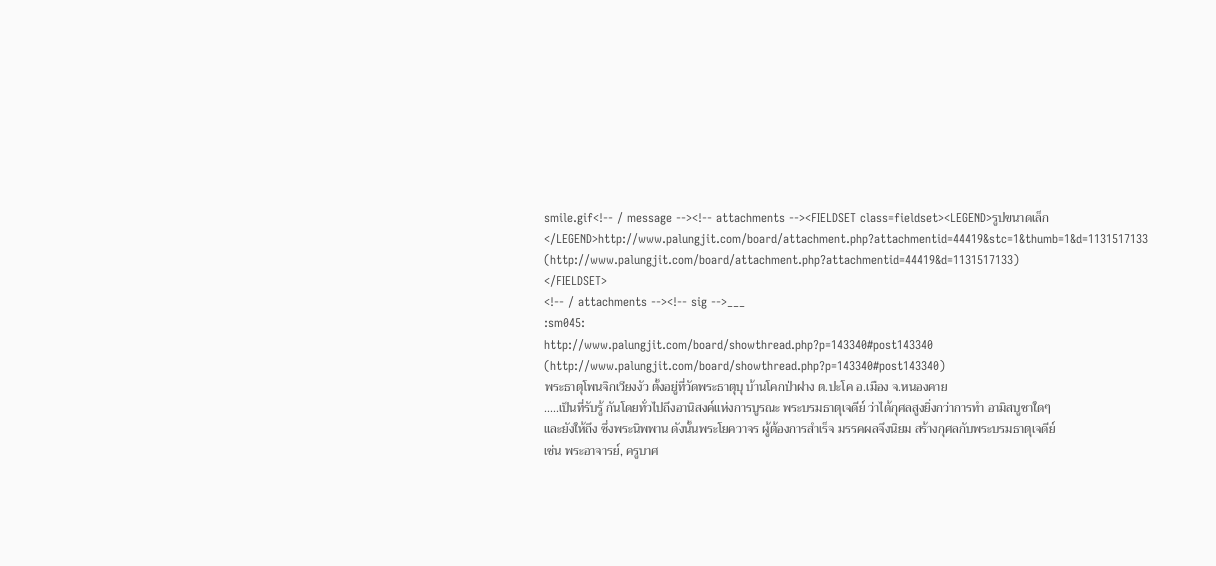smile.gif<!-- / message --><!-- attachments --><FIELDSET class=fieldset><LEGEND>รูปขนาดเล็ก</LEGEND>http://www.palungjit.com/board/attachment.php?attachmentid=44419&stc=1&thumb=1&d=1131517133 (http://www.palungjit.com/board/attachment.php?attachmentid=44419&d=1131517133)
</FIELDSET>
<!-- / attachments --><!-- sig -->___
:sm045:
http://www.palungjit.com/board/showthread.php?p=143340#post143340 (http://www.palungjit.com/board/showthread.php?p=143340#post143340)
พระธาตุโพนจิกเวียงงัว ตั้งอยู่ที่วัดพระธาตุบุ บ้านโคกป่าฝาง ต.ปะโค อ.เมือง จ.หนองคาย
.....เป็นที่รับรู้ กันโดยทั่วไปถึงอานิสงค์แห่งการบูรณะ พระบรมธาตุเจดีย์ ว่าได้กุศลสูงยิ่งกว่าการทำ อามิสบูชาใดๆ
และยังให้ถึง ซึ่งพระนิพพาน ดังนั้นพระโยควาจร ผู้ต้องการสำเร็จ มรรคผลจึงนิยม สร้างกุศลกับพระบรมธาตุเจดีย์
เช่น พระอาจารย์, ครูบาศ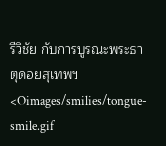รีวิชัย กับการบูรณะพระธาตุดอยสุเทพฯ<Oimages/smilies/tongue-smile.gif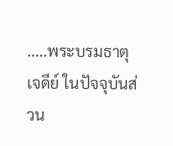.....พระบรมธาตุเจดีย์ ในปัจจุบันส่วน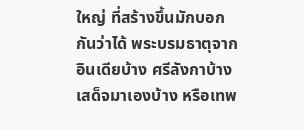ใหญ่ ที่สร้างขึ้นมักบอกกันว่าได้ พระบรมธาตุจากอินเดียบ้าง ศรีลังกาบ้าง
เสด็จมาเองบ้าง หรือเทพ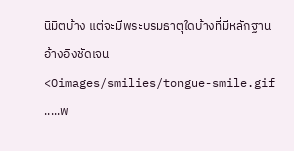นิมิตบ้าง แต่จะมีพระบรมธาตุใดบ้างที่มีหลักฐานอ้างอิงชัดเจน <Oimages/smilies/tongue-smile.gif
.....พ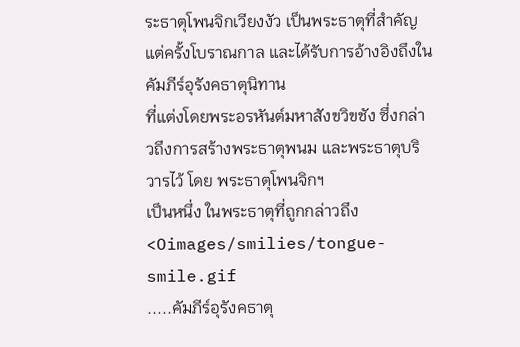ระธาตุโพนจิกเวียงงัว เป็นพระธาตุที่สำคัญแต่ครั้งโบราณกาล และได้รับการอ้างอิงถึงในคัมภีร์อุรังคธาตุนิทาน
ที่แต่งโดยพระอรหันต์มหาสังขวิขชัง ซึ่งกล่าวถึงการสร้างพระธาตุพนม และพระธาตุบริวารไว้ โดย พระธาตุโพนจิกฯ
เป็นหนึ่ง ในพระธาตุที่ถูกกล่าวถึง<Oimages/smilies/tongue-smile.gif
.....คัมภีร์อุรังคธาตุ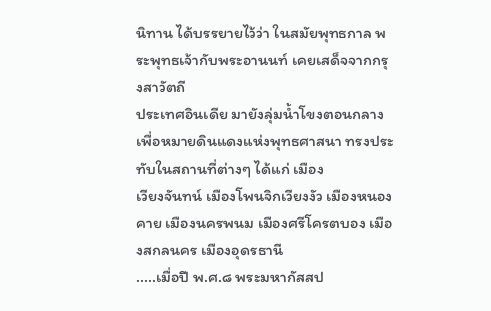นิทาน ได้บรรยายไว้ว่า ในสมัยพุทธกาล พระพุทธเจ้ากับพระอานนท์ เคยเสด็จจากกรุงสาวัตถี
ประเทศอินเดีย มายังลุ่มน้ำโขงตอนกลาง เพื่อหมายดินแดงแห่งพุทธศาสนา ทรงประทับในสถานที่ต่างๆ ได้แก่ เมือง
เวียงจันทน์ เมืองโพนจิกเวียงงัว เมืองหนองคาย เมืองนครพนม เมืองศรีโครตบอง เมืองสกลนคร เมืองอุดรธานี
.....เมื่อปี พ.ศ.๘ พระมหากัสสป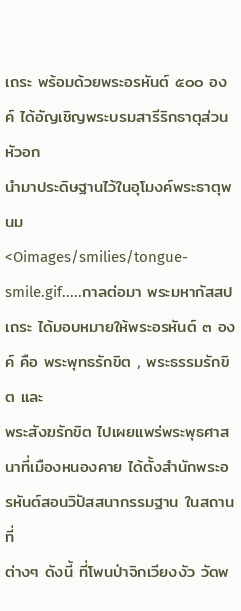เถระ พร้อมด้วยพระอรหันต์ ๕๐๐ องค์ ได้อัญเชิญพระบรมสารีริกธาตุส่วนหัวอก
นำมาประดิษฐานไว้ในอุโมงค์พระธาตุพนม
<Oimages/smilies/tongue-smile.gif.....กาลต่อมา พระมหากัสสปเถระ ได้มอบหมายให้พระอรหันต์ ๓ องค์ คือ พระพุทธรักขิต , พระธรรมรักขิต และ
พระสังฆรักขิต ไปเผยแพร่พระพุธศาสนาที่เมืองหนองคาย ได้ตั้งสำนักพระอรหันต์สอนวิปัสสนากรรมฐาน ในสถานที่
ต่างๆ ดังนี้ ที่โพนป่าจิกเวียงงัว วัดพ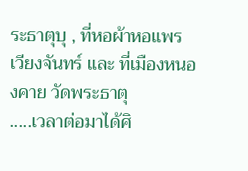ระธาตุบุ , ที่หอผ้าหอแพร เวียงจันทร์ และ ที่เมืองหนองคาย วัดพระธาตุ
.....เวลาต่อมาได้ศิ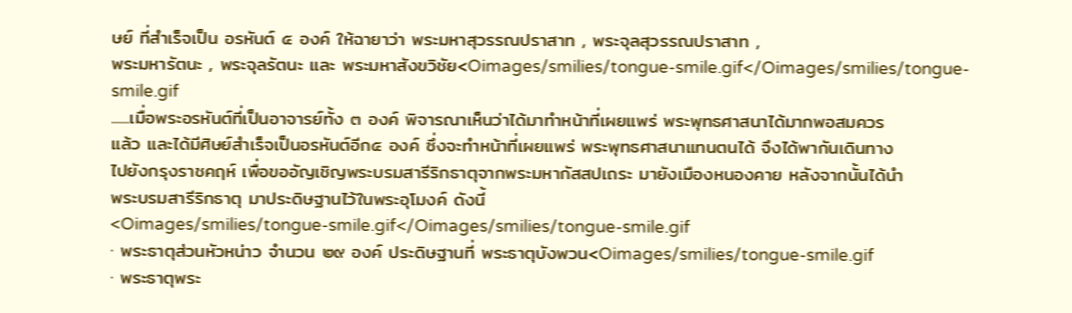ษย์ ที่สำเร็จเป็น อรหันต์ ๕ องค์ ให้ฉายาว่า พระมหาสุวรรณปราสาท , พระจุลสุวรรณปราสาท ,
พระมหารัตนะ , พระจุลรัตนะ และ พระมหาสังขวิชัย<Oimages/smilies/tongue-smile.gif</Oimages/smilies/tongue-smile.gif
......เมื่อพระอรหันต์ที่เป็นอาจารย์ทั้ง ๓ องค์ พิจารณาเห็นว่าได้มาทำหน้าที่เผยแพร่ พระพุทธศาสนาได้มากพอสมควร
แล้ว และได้มีศิษย์สำเร็จเป็นอรหันต์อีก๕ องค์ ซึ่งจะทำหน้าที่เผยแพร่ พระพุทธศาสนาแทนตนได้ จึงได้พากันเดินทาง
ไปยังกรุงราชคฤห์ เพื่อขออัญเชิญพระบรมสารีริกธาตุจากพระมหากัสสปเถระ มายังเมืองหนองคาย หลังจากนั้นได้นำ
พระบรมสารีริกธาตุ มาประดิษฐานไว้ในพระอุโมงค์ ดังนี้
<Oimages/smilies/tongue-smile.gif</Oimages/smilies/tongue-smile.gif
· พระธาตุส่วนหัวหน่าว จำนวน ๒๙ องค์ ประดิษฐานที่ พระธาตุบังพวน<Oimages/smilies/tongue-smile.gif
· พระธาตุพระ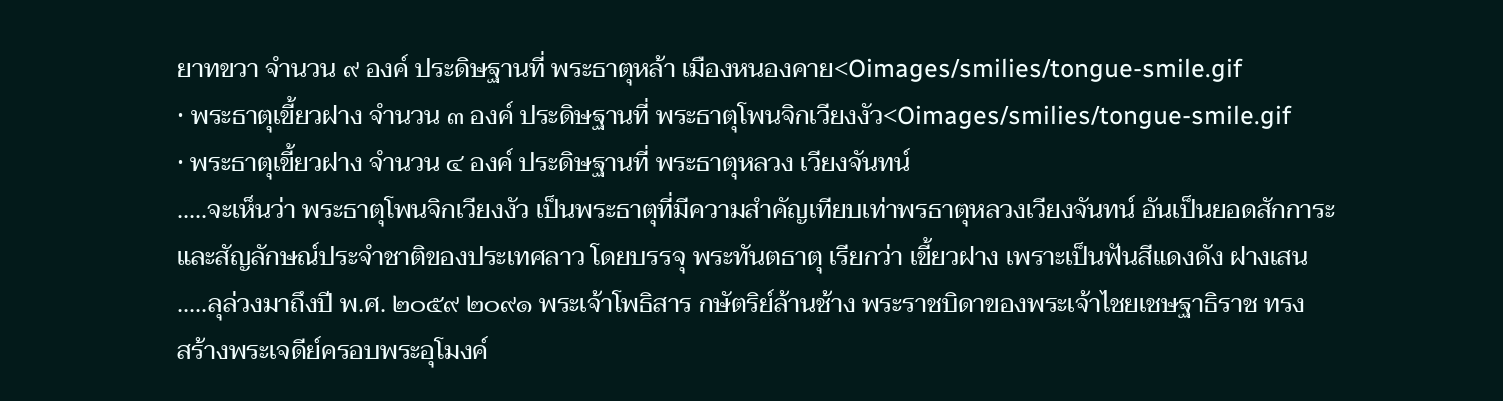ยาทขวา จำนวน ๙ องค์ ประดิษฐานที่ พระธาตุหล้า เมืองหนองคาย<Oimages/smilies/tongue-smile.gif
· พระธาตุเขี้ยวฝาง จำนวน ๓ องค์ ประดิษฐานที่ พระธาตุโพนจิกเวียงงัว<Oimages/smilies/tongue-smile.gif
· พระธาตุเขี้ยวฝาง จำนวน ๔ องค์ ประดิษฐานที่ พระธาตุหลวง เวียงจันทน์
.....จะเห็นว่า พระธาตุโพนจิกเวียงงัว เป็นพระธาตุที่มีความสำคัญเทียบเท่าพรธาตุหลวงเวียงจันทน์ อันเป็นยอดสักการะ
และสัญลักษณ์ประจำชาติของประเทศลาว โดยบรรจุ พระทันตธาตุ เรียกว่า เขี้ยวฝาง เพราะเป็นฟันสีแดงดัง ฝางเสน
.....ลุล่วงมาถึงปี พ.ศ. ๒๐๕๙ ๒๐๙๑ พระเจ้าโพธิสาร กษัตริย์ล้านช้าง พระราชบิดาของพระเจ้าไชยเชษฐาธิราช ทรง
สร้างพระเจดีย์ครอบพระอุโมงค์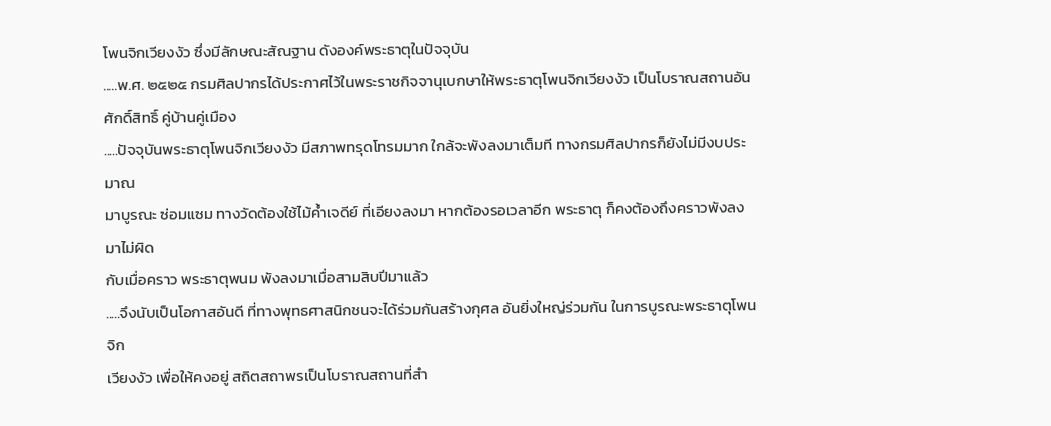โพนจิกเวียงงัว ซึ่งมีลักษณะสัณฐาน ดังองค์พระธาตุในปัจจุบัน
.....พ.ศ. ๒๕๒๕ กรมศิลปากรได้ประกาศไว้ในพระราชกิจจานุเบกษาให้พระธาตุโพนจิกเวียงงัว เป็นโบราณสถานอัน
ศักดิ์สิทธิ์ คู่บ้านคู่เมือง
.....ปัจจุบันพระธาตุโพนจิกเวียงงัว มีสภาพทรุดโทรมมาก ใกล้จะพังลงมาเต็มที ทางกรมศิลปากรก็ยังไม่มีงบประมาณ
มาบูรณะ ซ่อมแซม ทางวัดต้องใช้ไม้ค้ำเจดีย์ ที่เอียงลงมา หากต้องรอเวลาอีก พระธาตุ ก็คงต้องถึงคราวพังลงมาไม่ผิด
กับเมื่อคราว พระธาตุพนม พังลงมาเมื่อสามสิบปีมาแล้ว
.....จึงนับเป็นโอกาสอันดี ที่ทางพุทธศาสนิกชนจะได้ร่วมกันสร้างกุศล อันยิ่งใหญ่ร่วมกัน ในการบูรณะพระธาตุโพนจิก
เวียงงัว เพื่อให้คงอยู่ สถิตสถาพรเป็นโบราณสถานที่สำ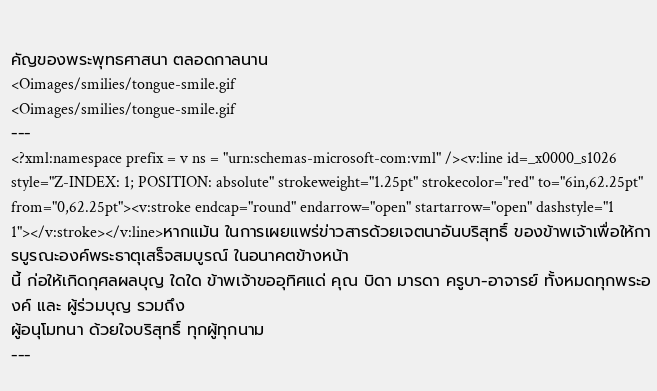คัญของพระพุทธศาสนา ตลอดกาลนาน
<Oimages/smilies/tongue-smile.gif
<Oimages/smilies/tongue-smile.gif
---
<?xml:namespace prefix = v ns = "urn:schemas-microsoft-com:vml" /><v:line id=_x0000_s1026 style="Z-INDEX: 1; POSITION: absolute" strokeweight="1.25pt" strokecolor="red" to="6in,62.25pt" from="0,62.25pt"><v:stroke endcap="round" endarrow="open" startarrow="open" dashstyle="1 1"></v:stroke></v:line>หากแม้น ในการเผยแพร่ข่าวสารด้วยเจตนาอันบริสุทธิ์ ของข้าพเจ้าเพื่อให้การบูรณะองค์พระธาตุเสร็จสมบูรณ์ ในอนาคตข้างหน้า
นี้ ก่อให้เกิดกุศลผลบุญ ใดใด ข้าพเจ้าขออุทิศแด่ คุณ บิดา มารดา ครูบา-อาจารย์ ทั้งหมดทุกพระองค์ และ ผู้ร่วมบุญ รวมถึง
ผู้อนุโมทนา ด้วยใจบริสุทธิ์ ทุกผู้ทุกนาม
---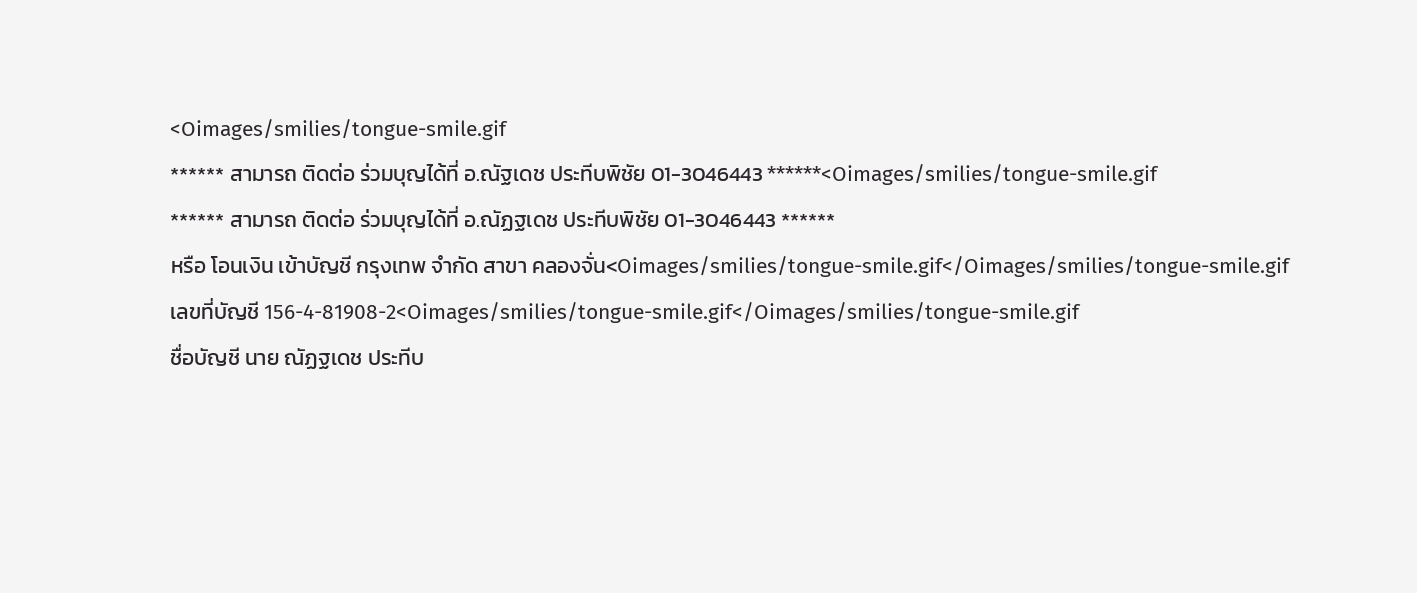<Oimages/smilies/tongue-smile.gif
****** สามารถ ติดต่อ ร่วมบุญได้ที่ อ.ณัฐเดช ประทีบพิชัย 01-3046443 ******<Oimages/smilies/tongue-smile.gif
****** สามารถ ติดต่อ ร่วมบุญได้ที่ อ.ณัฏฐเดช ประทีบพิชัย 01-3046443 ******
หรือ โอนเงิน เข้าบัญชี กรุงเทพ จำกัด สาขา คลองจั่น<Oimages/smilies/tongue-smile.gif</Oimages/smilies/tongue-smile.gif
เลขที่บัญชี 156-4-81908-2<Oimages/smilies/tongue-smile.gif</Oimages/smilies/tongue-smile.gif
ชื่อบัญชี นาย ณัฏฐเดช ประทีบ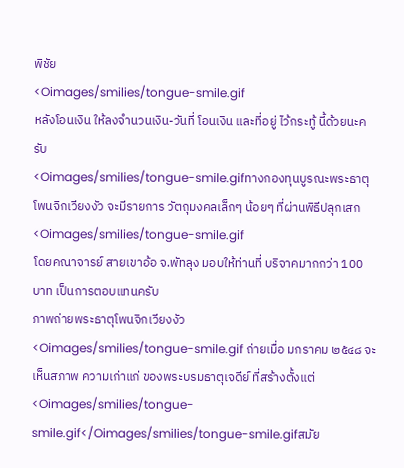พิชัย
<Oimages/smilies/tongue-smile.gif
หลังโอนเงิน ให้ลงจำนวนเงิน-วันที่ โอนเงิน และที่อยู่ ไว้กระทู้ นี้ด้วยนะครับ
<Oimages/smilies/tongue-smile.gifทางกองทุนบูรณะพระธาตุโพนจิกเวียงงัว จะมีรายการ วัตถุมงคลเล็กๆ น้อยๆ ที่ผ่านพิธีปลุกเสก <Oimages/smilies/tongue-smile.gif
โดยคณาจารย์ สายเขาอ้อ จ.พัทลุง มอบให้ท่านที่ บริจาคมากกว่า 100 บาท เป็นการตอบแทนครับ
ภาพถ่ายพระธาตุโพนจิกเวียงงัว
<Oimages/smilies/tongue-smile.gif ถ่ายเมื่อ มกราคม ๒๕๔๘ จะเห็นสภาพ ความเก่าแก่ ของพระบรมธาตุเจดีย์ ที่สร้างตั้งแต่<Oimages/smilies/tongue-smile.gif</Oimages/smilies/tongue-smile.gifสมัย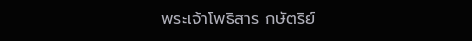พระเจ้าโพธิสาร กษัตริย์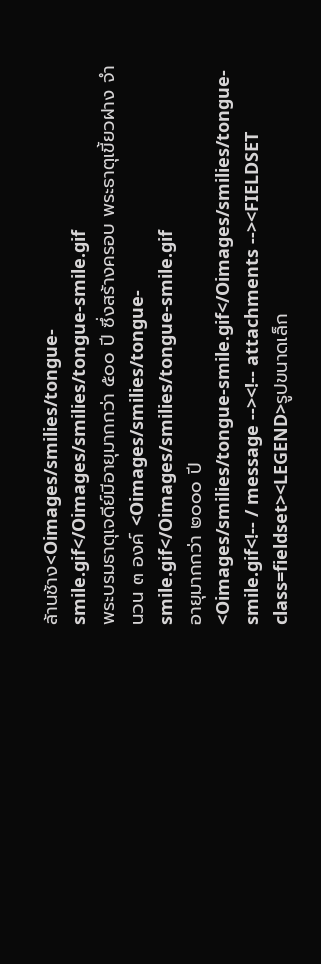ล้านช้าง<Oimages/smilies/tongue-smile.gif</Oimages/smilies/tongue-smile.gif
พระบรมธาตุเจดีย์มีอายุมากกว่า ๕๐๐ ปี ซึ่งสร้างครอบ พระธาตุเขี้ยวฝาง จำนวน ๓ องค์ <Oimages/smilies/tongue-smile.gif</Oimages/smilies/tongue-smile.gif
อายุมากกว่า ๒๐๐๐ ปี
<Oimages/smilies/tongue-smile.gif</Oimages/smilies/tongue-smile.gif<!-- / message --><!-- attachments --><FIELDSET class=fieldset><LEGEND>รูปขนาดเล็ก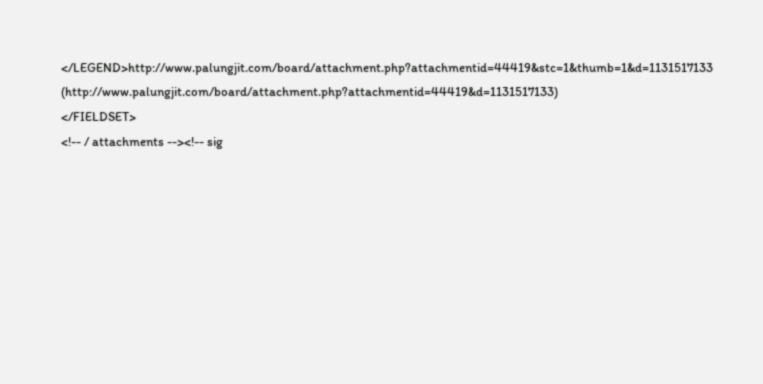</LEGEND>http://www.palungjit.com/board/attachment.php?attachmentid=44419&stc=1&thumb=1&d=1131517133 (http://www.palungjit.com/board/attachment.php?attachmentid=44419&d=1131517133)
</FIELDSET>
<!-- / attachments --><!-- sig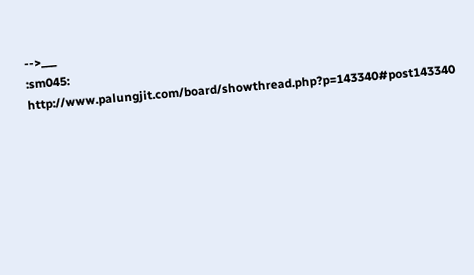-->___
:sm045:
http://www.palungjit.com/board/showthread.php?p=143340#post143340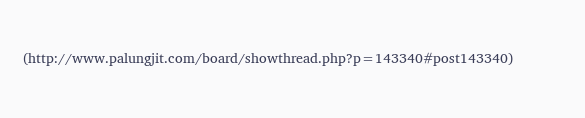(http://www.palungjit.com/board/showthread.php?p=143340#post143340)